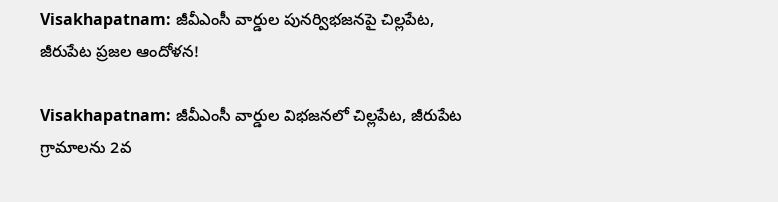Visakhapatnam: జీవీఎంసీ వార్డుల పునర్విభజనపై చిల్లపేట, జీరుపేట ప్రజల ఆందోళన!

Visakhapatnam: జీవీఎంసీ వార్డుల విభజనలో చిల్లపేట, జీరుపేట గ్రామాలను 2వ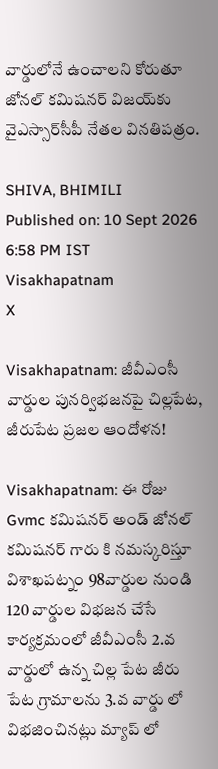వార్డులోనే ఉంచాలని కోరుతూ జోనల్ కమిషనర్ విజయ్‌కు వైఎస్సార్‌సీపీ నేతల వినతిపత్రం.

SHIVA, BHIMILI
Published on: 10 Sept 2026 6:58 PM IST
Visakhapatnam
X

Visakhapatnam: జీవీఎంసీ వార్డుల పునర్విభజనపై చిల్లపేట, జీరుపేట ప్రజల ఆందోళన!

Visakhapatnam: ఈ రోజు Gvmc కమిషనర్ అండ్ జోనల్ కమిషనర్ గారు కి నమస్కరిస్తూ విశాఖపట్నం 98వార్డుల నుండి 120 వార్డుల విభజన చేసే కార్యక్రమంలో జీవీఎంసీ 2.వ వార్డులో ఉన్న చిల్ల పేట జీరు పేట గ్రామాలను 3.వ వార్డు లో విభజించినట్లు మ్యాప్ లో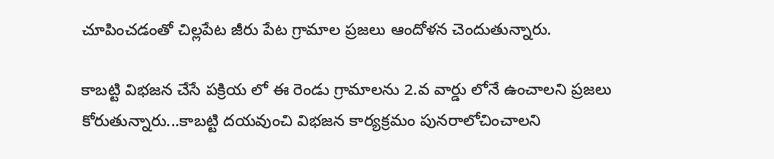చూపించడంతో చిల్లపేట జీరు పేట గ్రామాల ప్రజలు ఆందోళన చెందుతున్నారు.

కాబట్టి విభజన చేసే పక్రియ లో ఈ రెండు గ్రామాలను 2.వ వార్డు లోనే ఉంచాలని ప్రజలు కోరుతున్నారు...కాబట్టి దయవుంచి విభజన కార్యక్రమం పునరాలోచించాలని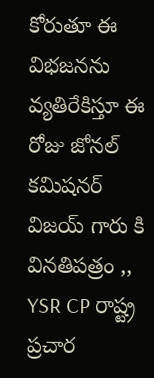కోరుతూ ఈ విభజనను వ్యతిరేకిస్తూ ఈ రోజు జోనల్ కమిషనర్ విజయ్ గారు కి వినతిపత్రం ,, YSR CP రాష్ట్ర ప్రచార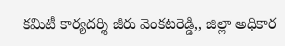కమిటీ కార్యదర్శి జీరు వెంకటరెడ్డి,, జిల్లా అధికార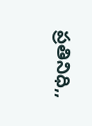ప్రతినిధి,,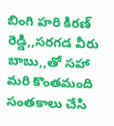బింగి హరి కిరణ్ రెడ్డి,,సరగడ వీరు బాబు,,తో సహా మరి కొంతమంది సంతకాలు చేసి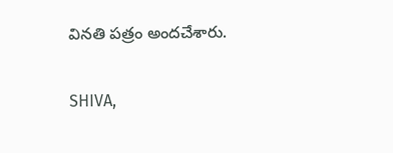వినతి పత్రం అందచేశారు.

SHIVA,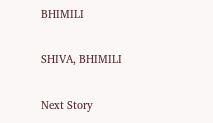BHIMILI

SHIVA, BHIMILI

Next Story